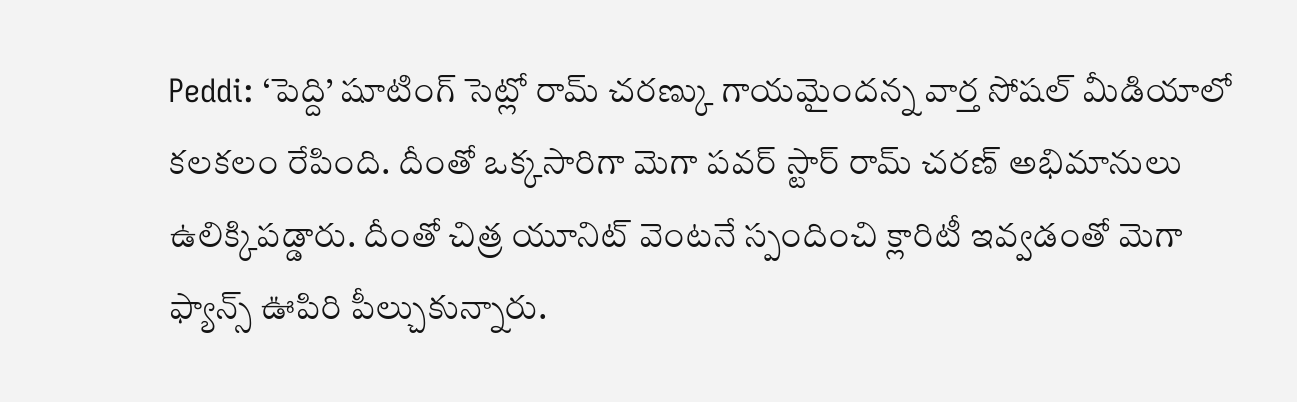Peddi: ‘పెద్ది’ షూటింగ్ సెట్లో రామ్ చరణ్కు గాయమైందన్న వార్త సోషల్ మీడియాలో కలకలం రేపింది. దీంతో ఒక్కసారిగా మెగా పవర్ స్టార్ రామ్ చరణ్ అభిమానులు ఉలిక్కిపడ్డారు. దీంతో చిత్ర యూనిట్ వెంటనే స్పందించి క్లారిటీ ఇవ్వడంతో మెగా ఫ్యాన్స్ ఊపిరి పీల్చుకున్నారు.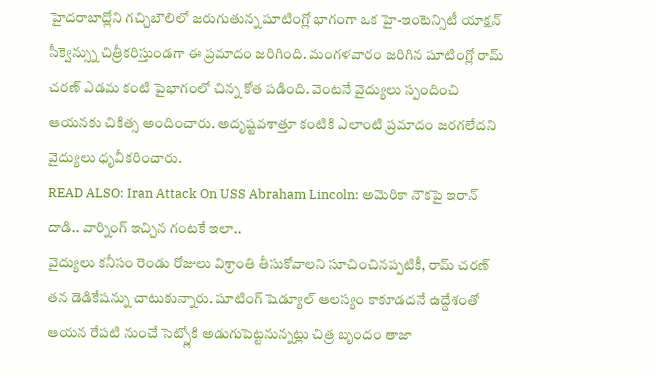హైదరాబాద్లోని గచ్చిబౌలిలో జరుగుతున్న షూటింగ్లో భాగంగా ఒక హై-ఇంటెన్సిటీ యాక్షన్ సీక్వెన్స్ను చిత్రీకరిస్తుండగా ఈ ప్రమాదం జరిగింది. మంగళవారం జరిగిన షూటింగ్లో రామ్ చరణ్ ఎడమ కంటి పైభాగంలో చిన్న కోత పడింది. వెంటనే వైద్యులు స్పందించి ఆయనకు చికిత్స అందించారు. అదృష్టవశాత్తూ కంటికి ఎలాంటి ప్రమాదం జరగలేదని వైద్యులు ధృవీకరించారు.
READ ALSO: Iran Attack On USS Abraham Lincoln: అమెరికా నౌకపై ఇరాన్ దాడి.. వార్నింగ్ ఇచ్చిన గంటకే ఇలా..
వైద్యులు కనీసం రెండు రోజులు విశ్రాంతి తీసుకోవాలని సూచించినప్పటికీ, రామ్ చరణ్ తన డెడికేషన్ను చాటుకున్నారు. షూటింగ్ షెడ్యూల్ ఆలస్యం కాకూడదనే ఉద్దేశంతో ఆయన రేపటి నుంచే సెట్స్లోకి అడుగుపెట్టనున్నట్లు చిత్ర బృందం తాజా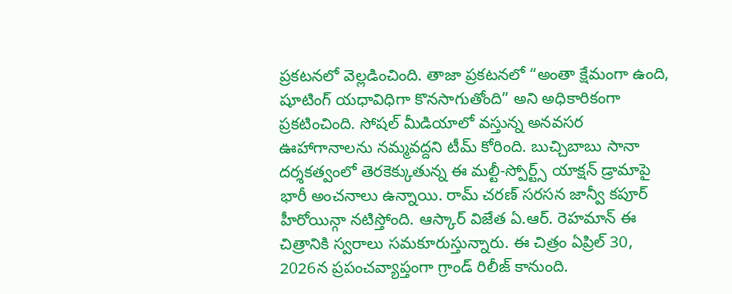ప్రకటనలో వెల్లడించింది. తాజా ప్రకటనలో “అంతా క్షేమంగా ఉంది, షూటింగ్ యధావిధిగా కొనసాగుతోంది” అని అధికారికంగా ప్రకటించింది. సోషల్ మీడియాలో వస్తున్న అనవసర ఊహాగానాలను నమ్మవద్దని టీమ్ కోరింది. బుచ్చిబాబు సానా దర్శకత్వంలో తెరకెక్కుతున్న ఈ మల్టీ-స్పోర్ట్స్ యాక్షన్ డ్రామాపై భారీ అంచనాలు ఉన్నాయి. రామ్ చరణ్ సరసన జాన్వీ కపూర్ హీరోయిన్గా నటిస్తోంది. ఆస్కార్ విజేత ఏ.ఆర్. రెహమాన్ ఈ చిత్రానికి స్వరాలు సమకూరుస్తున్నారు. ఈ చిత్రం ఏప్రిల్ 30, 2026న ప్రపంచవ్యాప్తంగా గ్రాండ్ రిలీజ్ కానుంది.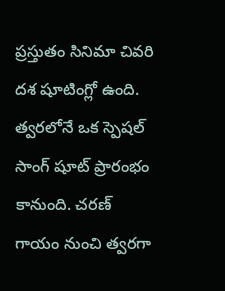ప్రస్తుతం సినిమా చివరి దశ షూటింగ్లో ఉంది. త్వరలోనే ఒక స్పెషల్ సాంగ్ షూట్ ప్రారంభం కానుంది. చరణ్ గాయం నుంచి త్వరగా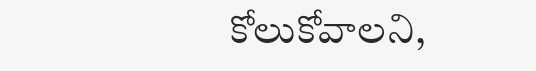కోలుకోవాలని,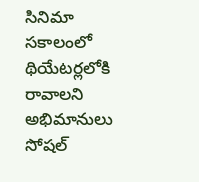సినిమా సకాలంలో థియేటర్లలోకి రావాలని అభిమానులు సోషల్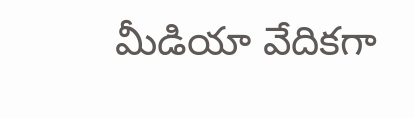మీడియా వేదికగా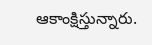ఆకాంక్షిస్తున్నారు.